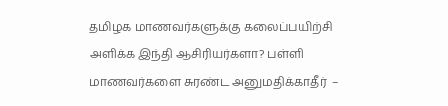தமிழக மாணவர்களுக்கு கலைப்பயிற்சி அளிக்க இந்தி ஆசிரியர்களா? பள்ளி மாணவர்களை சுரண்ட அனுமதிக்காதீர்  –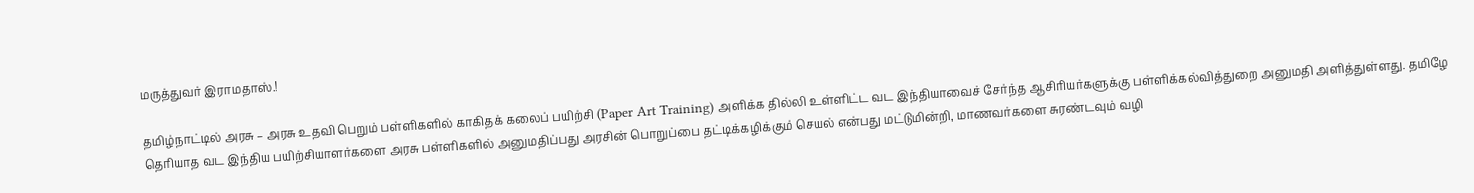மருத்துவர் இராமதாஸ்.!

தமிழ்நாட்டில் அரசு – அரசு உதவி பெறும் பள்ளிகளில் காகிதக் கலைப் பயிற்சி (Paper Art Training) அளிக்க தில்லி உள்ளிட்ட வட இந்தியாவைச் சேர்ந்த ஆசிரியர்களுக்கு பள்ளிக்கல்வித்துறை அனுமதி அளித்துள்ளது. தமிழே தெரியாத வட இந்திய பயிற்சியாளர்களை அரசு பள்ளிகளில் அனுமதிப்பது அரசின் பொறுப்பை தட்டிக்கழிக்கும் செயல் என்பது மட்டுமின்றி, மாணவர்களை சுரண்டவும் வழி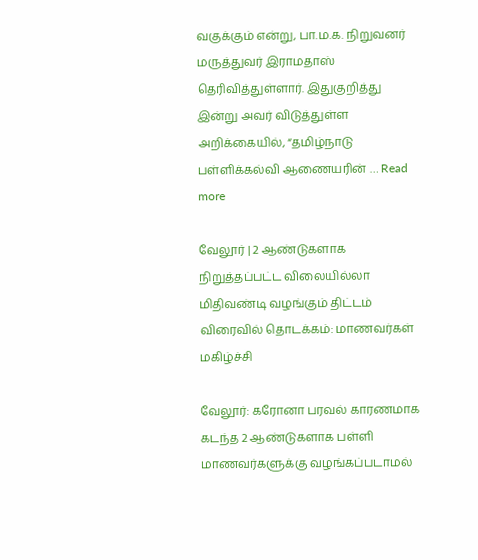வகுக்கும் என்று, பா.ம.க. நிறுவனர் மருத்துவர் இராமதாஸ் தெரிவித்துள்ளார். இதுகுறித்து இன்று அவர் விடுத்துள்ள அறிக்கையில், “தமிழ்நாடு பள்ளிக்கல்வி ஆணையரின் … Read more

வேலூர் | 2 ஆண்டுகளாக நிறுத்தப்பட்ட விலையில்லா மிதிவண்டி வழங்கும் திட்டம் விரைவில் தொடக்கம்: மாணவர்கள் மகிழ்ச்சி

வேலூர்: கரோனா பரவல் காரணமாக கடந்த 2 ஆண்டுகளாக பள்ளி மாணவர்களுக்கு வழங்கப்படாமல்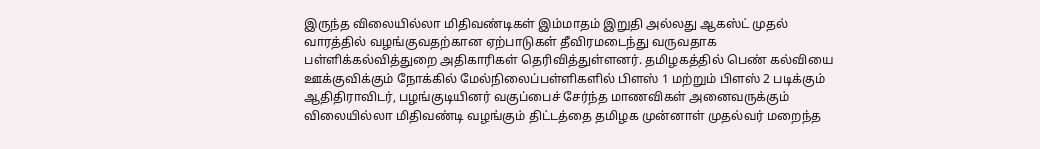இருந்த விலையில்லா மிதிவண்டிகள் இம்மாதம் இறுதி அல்லது ஆகஸ்ட் முதல் வாரத்தில் வழங்குவதற்கான ஏற்பாடுகள் தீவிரமடைந்து வருவதாக பள்ளிக்கல்வித்துறை அதிகாரிகள் தெரிவித்துள்ளனர். தமிழகத்தில் பெண் கல்வியை ஊக்குவிக்கும் நோக்கில் மேல்நிலைப்பள்ளிகளில் பிளஸ் 1 மற்றும் பிளஸ் 2 படிக்கும் ஆதிதிராவிடர், பழங்குடியினர் வகுப்பைச் சேர்ந்த மாணவிகள் அனைவருக்கும் விலையில்லா மிதிவண்டி வழங்கும் திட்டத்தை தமிழக முன்னாள் முதல்வர் மறைந்த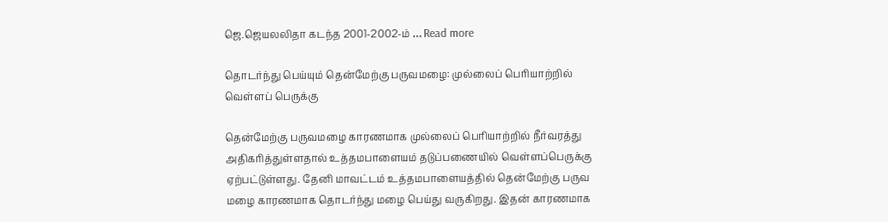ஜெ.ஜெயலலிதா கடந்த 2001-2002-ம் … Read more

தொடர்ந்து பெய்யும் தென்மேற்கு பருவமழை: முல்லைப் பெரியாற்றில் வெள்ளப் பெருக்கு

தென்மேற்கு பருவமழை காரணமாக முல்லைப் பெரியாற்றில் நீர்வரத்து அதிகரித்துள்ளதால் உத்தமபாளையம் தடுப்பணையில் வெள்ளப்பெருக்கு ஏற்பட்டுள்ளது. தேனி மாவட்டம் உத்தமபாளையத்தில் தென்மேற்கு பருவ மழை காரணமாக தொடர்ந்து மழை பெய்து வருகிறது. இதன் காரணமாக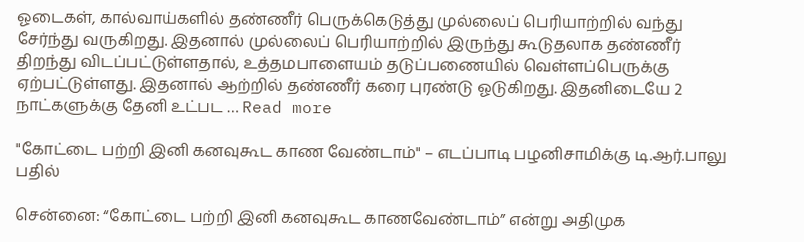ஓடைகள், கால்வாய்களில் தண்ணீர் பெருக்கெடுத்து முல்லைப் பெரியாற்றில் வந்து சேர்ந்து வருகிறது. இதனால் முல்லைப் பெரியாற்றில் இருந்து கூடுதலாக தண்ணீர் திறந்து விடப்பட்டுள்ளதால், உத்தமபாளையம் தடுப்பணையில் வெள்ளப்பெருக்கு ஏற்பட்டுள்ளது. இதனால் ஆற்றில் தண்ணீர் கரை புரண்டு ஓடுகிறது. இதனிடையே 2 நாட்களுக்கு தேனி உட்பட … Read more

"கோட்டை பற்றி இனி கனவுகூட காண வேண்டாம்" – எடப்பாடி பழனிசாமிக்கு டி.ஆர்.பாலு பதில்

சென்னை: “கோட்டை பற்றி இனி கனவுகூட காணவேண்டாம்” என்று அதிமுக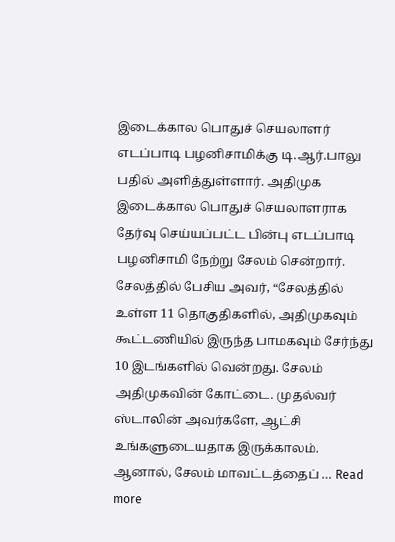இடைக்கால பொதுச் செயலாளர் எடப்பாடி பழனிசாமிக்கு டி.ஆர்.பாலு பதில் அளித்துள்ளார். அதிமுக இடைக்கால பொதுச் செயலாளராக தேர்வு செய்யப்பட்ட பின்பு எடப்பாடி பழனிசாமி நேற்று சேலம் சென்றார். சேலத்தில் பேசிய அவர், “சேலத்தில் உள்ள 11 தொகுதிகளில், அதிமுகவும் கூட்டணியில் இருந்த பாமகவும் சேர்ந்து 10 இடங்களில் வென்றது. சேலம் அதிமுகவின் கோட்டை. முதல்வர் ஸ்டாலின் அவர்களே, ஆட்சி உங்களுடையதாக இருக்காலம். ஆனால், சேலம் மாவட்டத்தைப் … Read more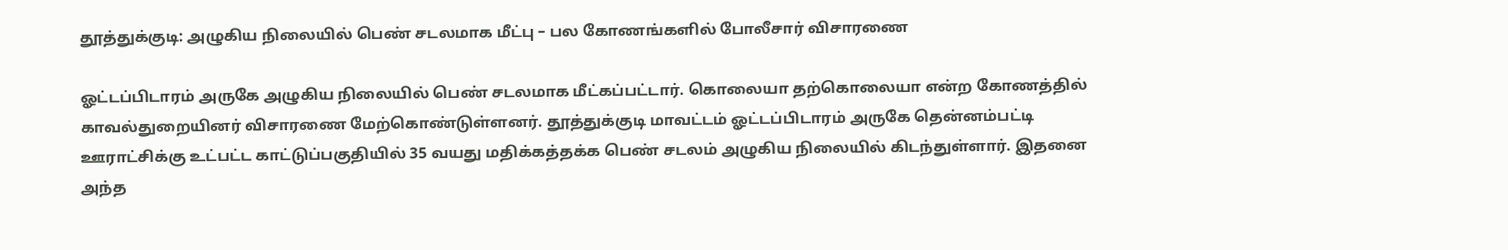தூத்துக்குடி: அழுகிய நிலையில் பெண் சடலமாக மீட்பு – பல கோணங்களில் போலீசார் விசாரணை

ஓட்டப்பிடாரம் அருகே அழுகிய நிலையில் பெண் சடலமாக மீட்கப்பட்டார். கொலையா தற்கொலையா என்ற கோணத்தில் காவல்துறையினர் விசாரணை மேற்கொண்டுள்ளனர். தூத்துக்குடி மாவட்டம் ஓட்டப்பிடாரம் அருகே தென்னம்பட்டி ஊராட்சிக்கு உட்பட்ட காட்டுப்பகுதியில் 35 வயது மதிக்கத்தக்க பெண் சடலம் அழுகிய நிலையில் கிடந்துள்ளார். இதனை அந்த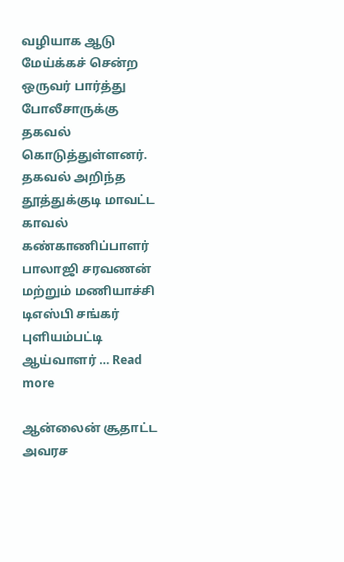வழியாக ஆடு மேய்க்கச் சென்ற ஒருவர் பார்த்து போலீசாருக்கு தகவல் கொடுத்துள்ளனர். தகவல் அறிந்த தூத்துக்குடி மாவட்ட காவல் கண்காணிப்பாளர் பாலாஜி சரவணன் மற்றும் மணியாச்சி டிஎஸ்பி சங்கர் புளியம்பட்டி ஆய்வாளர் … Read more

ஆன்லைன் சூதாட்ட அவரச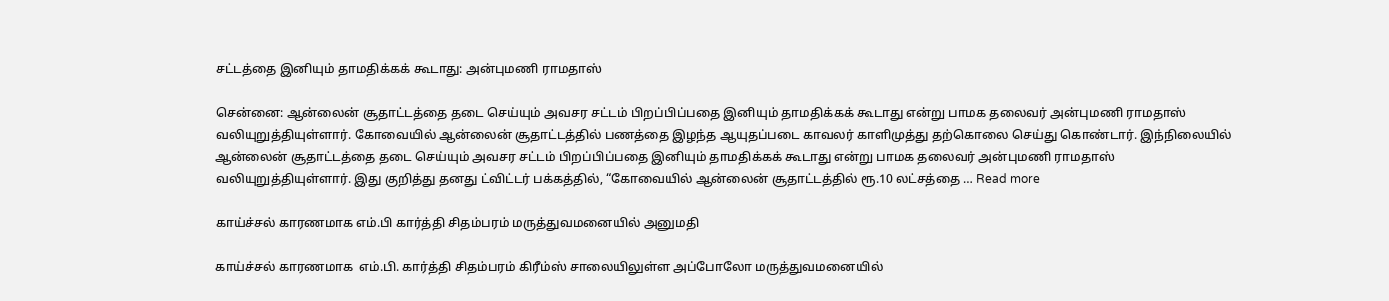சட்டத்தை இனியும் தாமதிக்கக் கூடாது: அன்புமணி ராமதாஸ்

சென்னை: ஆன்லைன் சூதாட்டத்தை தடை செய்யும் அவசர சட்டம் பிறப்பிப்பதை இனியும் தாமதிக்கக் கூடாது என்று பாமக தலைவர் அன்புமணி ராமதாஸ் வலியுறுத்தியுள்ளார். கோவையில் ஆன்லைன் சூதாட்டத்தில் பணத்தை இழந்த ஆயுதப்படை காவலர் காளிமுத்து தற்கொலை செய்து கொண்டார். இந்நிலையில் ஆன்லைன் சூதாட்டத்தை தடை செய்யும் அவசர சட்டம் பிறப்பிப்பதை இனியும் தாமதிக்கக் கூடாது என்று பாமக தலைவர் அன்புமணி ராமதாஸ் வலியுறுத்தியுள்ளார். இது குறித்து தனது ட்விட்டர் பக்கத்தில், “கோவையில் ஆன்லைன் சூதாட்டத்தில் ரூ.10 லட்சத்தை … Read more

காய்ச்சல் காரணமாக எம்.பி கார்த்தி சிதம்பரம் மருத்துவமனையில் அனுமதி

காய்ச்சல் காரணமாக  எம்.பி. கார்த்தி சிதம்பரம் கிரீம்ஸ் சாலையிலுள்ள அப்போலோ மருத்துவமனையில்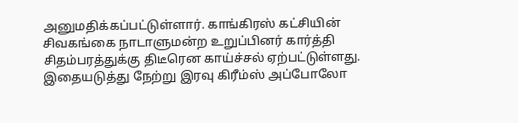அனுமதிக்கப்பட்டுள்ளார். காங்கிரஸ் கட்சியின் சிவகங்கை நாடாளுமன்ற உறுப்பினர் கார்த்தி சிதம்பரத்துக்கு திடீரென காய்ச்சல் ஏற்பட்டுள்ளது. இதையடுத்து நேற்று இரவு கிரீம்ஸ் அப்போலோ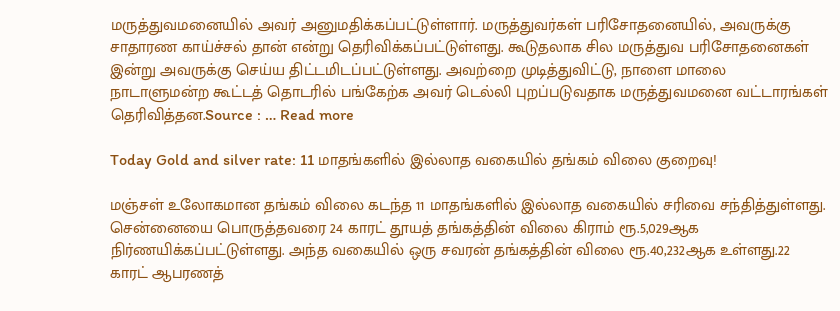மருத்துவமனையில் அவர் அனுமதிக்கப்பட்டுள்ளார். மருத்துவர்கள் பரிசோதனையில், அவருக்கு சாதாரண காய்ச்சல் தான் என்று தெரிவிக்கப்பட்டுள்ளது. கூடுதலாக சில மருத்துவ பரிசோதனைகள் இன்று அவருக்கு செய்ய திட்டமிடப்பட்டுள்ளது. அவற்றை முடித்துவிட்டு, நாளை மாலை நாடாளுமன்ற கூட்டத் தொடரில் பங்கேற்க அவர் டெல்லி புறப்படுவதாக மருத்துவமனை வட்டாரங்கள் தெரிவித்தன.Source : … Read more

Today Gold and silver rate: 11 மாதங்களில் இல்லாத வகையில் தங்கம் விலை குறைவு!

மஞ்சள் உலோகமான தங்கம் விலை கடந்த 11 மாதங்களில் இல்லாத வகையில் சரிவை சந்தித்துள்ளது. சென்னையை பொருத்தவரை 24 காரட் தூயத் தங்கத்தின் விலை கிராம் ரூ.5,029ஆக நிர்ணயிக்கப்பட்டுள்ளது. அந்த வகையில் ஒரு சவரன் தங்கத்தின் விலை ரூ.40,232ஆக உள்ளது.22 காரட் ஆபரணத்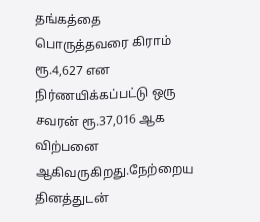தங்கத்தை பொருத்தவரை கிராம் ரூ.4,627 என நிர்ணயிக்கப்பட்டு ஒரு சவரன் ரூ.37,016 ஆக விற்பனை ஆகிவருகிறது.நேற்றைய தினத்துடன்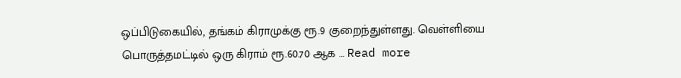ஒப்பிடுகையில், தங்கம் கிராமுக்கு ரூ.9 குறைந்துள்ளது. வெள்ளியை பொருத்தமட்டில் ஒரு கிராம் ரூ.60.70 ஆக … Read more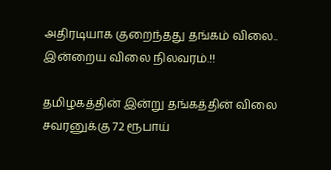அதிரடியாக குறைந்தது தங்கம் விலை.. இன்றைய விலை நிலவரம்.!!

தமிழகத்தின் இன்று தங்கத்தின் விலை சவரனுக்கு 72 ரூபாய்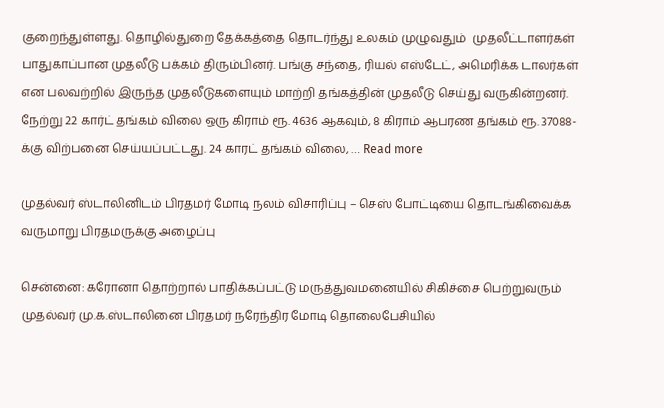குறைந்துள்ளது. தொழில்துறை தேக்கத்தை தொடர்ந்து உலகம் முழுவதும்  முதலீட்டாளர்கள் பாதுகாப்பான முதலீடு பக்கம் திரும்பினர். பங்கு சந்தை, ரியல் எஸ்டேட், அமெரிக்க டாலர்கள் என பலவற்றில் இருந்த முதலீடுகளையும் மாற்றி தங்கத்தின் முதலீடு செய்து வருகின்றனர். நேற்று 22 கார்ட் தங்கம் விலை ஒரு கிராம் ரூ. 4636 ஆகவும், 8 கிராம் ஆபரண தங்கம் ரூ. 37088-க்கு விற்பனை செய்யப்பட்டது. 24 காரட் தங்கம் விலை, … Read more

முதல்வர் ஸ்டாலினிடம் பிரதமர் மோடி நலம் விசாரிப்பு – செஸ் போட்டியை தொடங்கிவைக்க வருமாறு பிரதமருக்கு அழைப்பு

சென்னை: கரோனா தொற்றால் பாதிக்கப்பட்டு மருத்துவமனையில் சிகிச்சை பெற்றுவரும் முதல்வர் மு.க.ஸ்டாலினை பிரதமர் நரேந்திர மோடி தொலைபேசியில்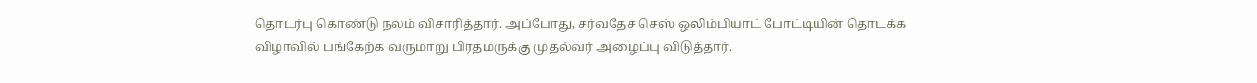தொடர்பு கொண்டு நலம் விசாரித்தார். அப்போது, சர்வதேச செஸ் ஒலிம்பியாட் போட்டியின் தொடக்க விழாவில் பங்கேற்க வருமாறு பிரதமருக்கு முதல்வர் அழைப்பு விடுத்தார்.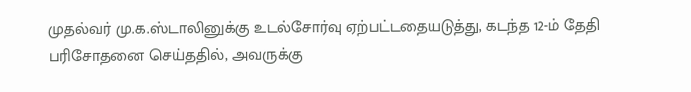முதல்வர் மு.க.ஸ்டாலினுக்கு உடல்சோர்வு ஏற்பட்டதையடுத்து, கடந்த 12-ம் தேதி பரிசோதனை செய்ததில், அவருக்கு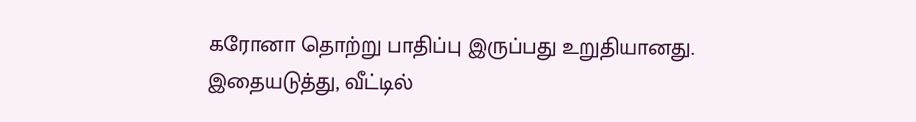கரோனா தொற்று பாதிப்பு இருப்பது உறுதியானது. இதையடுத்து, வீட்டில்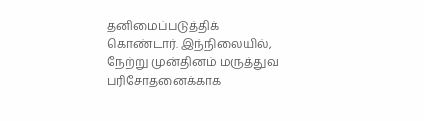தனிமைப்படுத்திக் கொண்டார். இந்நிலையில், நேற்று முன்தினம் மருத்துவ பரிசோதனைக்காக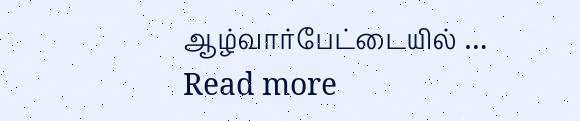ஆழ்வார்பேட்டையில் … Read more